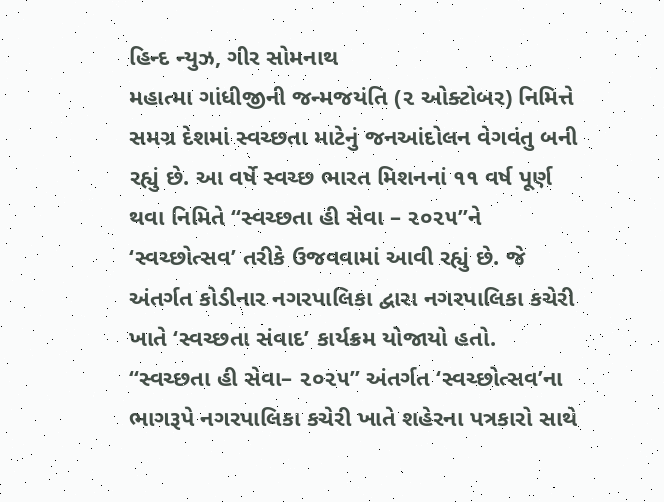હિન્દ ન્યુઝ, ગીર સોમનાથ
મહાત્મા ગાંધીજીની જન્મજયંતિ (૨ ઓક્ટોબર) નિમિત્તે સમગ્ર દેશમાં સ્વચ્છતા માટેનું જનઆંદોલન વેગવંતુ બની રહ્યું છે. આ વર્ષે સ્વચ્છ ભારત મિશનનાં ૧૧ વર્ષ પૂર્ણ થવા નિમિતે “સ્વચ્છતા હી સેવા – ૨૦૨૫”ને ‘સ્વચ્છોત્સવ’ તરીકે ઉજવવામાં આવી રહ્યું છે. જે અંતર્ગત કોડીનાર નગરપાલિકા દ્વારા નગરપાલિકા કચેરી ખાતે ‘સ્વચ્છતા સંવાદ’ કાર્યક્રમ યોજાયો હતો.
“સ્વચ્છતા હી સેવા– ૨૦૨૫” અંતર્ગત ‘સ્વચ્છોત્સવ’ના ભાગરૂપે નગરપાલિકા કચેરી ખાતે શહેરના પત્રકારો સાથે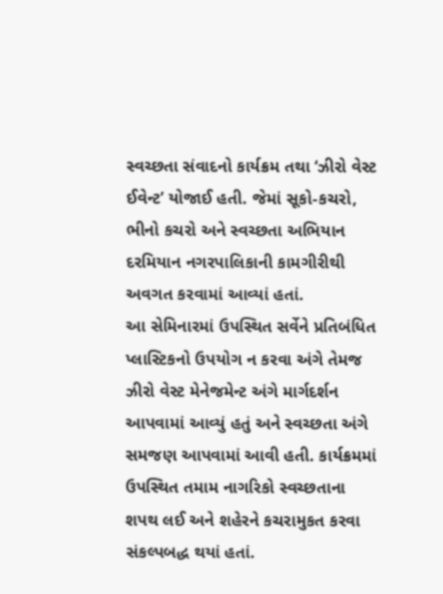સ્વચ્છતા સંવાદનો કાર્યક્રમ તથા ‘ઝીરો વેસ્ટ ઈવેન્ટ’ યોજાઈ હતી. જેમાં સૂકો-કચરો, ભીનો કચરો અને સ્વચ્છતા અભિયાન દરમિયાન નગરપાલિકાની કામગીરીથી અવગત કરવામાં આવ્યાં હતાં.
આ સેમિનારમાં ઉપસ્થિત સર્વેને પ્રતિબંધિત પ્લાસ્ટિકનો ઉપયોગ ન કરવા અંગે તેમજ ઝીરો વેસ્ટ મેનેજમેન્ટ અંગે માર્ગદર્શન આપવામાં આવ્યું હતું અને સ્વચ્છતા અંગે સમજણ આપવામાં આવી હતી. કાર્યક્રમમાં ઉપસ્થિત તમામ નાગરિકો સ્વચ્છતાના શપથ લઈ અને શહેરને કચરામુકત કરવા સંકલ્પબદ્ધ થયાં હતાં.